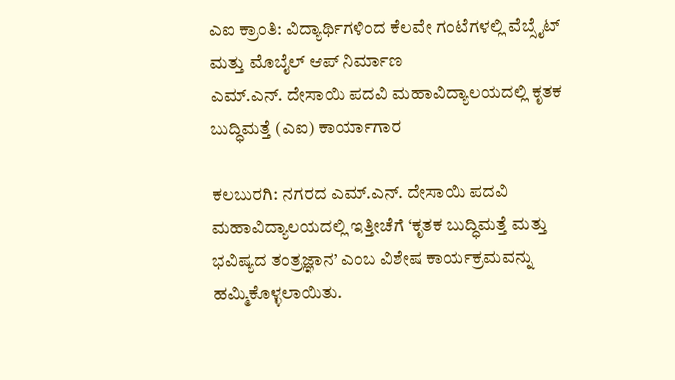ಎಐ ಕ್ರಾಂತಿ: ವಿದ್ಯಾರ್ಥಿಗಳಿಂದ ಕೆಲವೇ ಗಂಟೆಗಳಲ್ಲಿ ವೆಬ್ಸೈಟ್ ಮತ್ತು ಮೊಬೈಲ್ ಆಪ್ ನಿರ್ಮಾಣ
ಎಮ್.ಎನ್. ದೇಸಾಯಿ ಪದವಿ ಮಹಾವಿದ್ಯಾಲಯದಲ್ಲಿ ಕೃತಕ ಬುದ್ಧಿಮತ್ತೆ (ಎಐ) ಕಾರ್ಯಾಗಾರ

ಕಲಬುರಗಿ: ನಗರದ ಎಮ್.ಎನ್. ದೇಸಾಯಿ ಪದವಿ ಮಹಾವಿದ್ಯಾಲಯದಲ್ಲಿ ಇತ್ತೀಚೆಗೆ ‘ಕೃತಕ ಬುದ್ಧಿಮತ್ತೆ ಮತ್ತು ಭವಿಷ್ಯದ ತಂತ್ರಜ್ಞಾನ’ ಎಂಬ ವಿಶೇಷ ಕಾರ್ಯಕ್ರಮವನ್ನು ಹಮ್ಮಿಕೊಳ್ಳಲಾಯಿತು.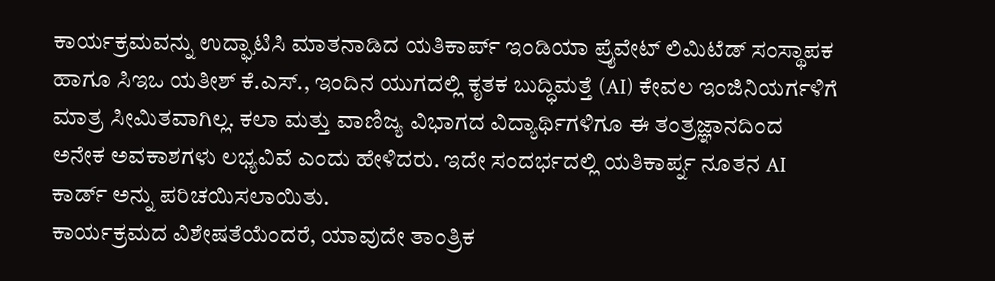ಕಾರ್ಯಕ್ರಮವನ್ನು ಉದ್ಘಾಟಿಸಿ ಮಾತನಾಡಿದ ಯತಿಕಾರ್ಪ್ ಇಂಡಿಯಾ ಪ್ರೈವೇಟ್ ಲಿಮಿಟೆಡ್ ಸಂಸ್ಥಾಪಕ ಹಾಗೂ ಸಿಇಒ ಯತೀಶ್ ಕೆ.ಎಸ್., ಇಂದಿನ ಯುಗದಲ್ಲಿ ಕೃತಕ ಬುದ್ಧಿಮತ್ತೆ (AI) ಕೇವಲ ಇಂಜಿನಿಯರ್ಗಳಿಗೆ ಮಾತ್ರ ಸೀಮಿತವಾಗಿಲ್ಲ. ಕಲಾ ಮತ್ತು ವಾಣಿಜ್ಯ ವಿಭಾಗದ ವಿದ್ಯಾರ್ಥಿಗಳಿಗೂ ಈ ತಂತ್ರಜ್ಞಾನದಿಂದ ಅನೇಕ ಅವಕಾಶಗಳು ಲಭ್ಯವಿವೆ ಎಂದು ಹೇಳಿದರು. ಇದೇ ಸಂದರ್ಭದಲ್ಲಿ ಯತಿಕಾರ್ಪ್ನ ನೂತನ AI ಕಾರ್ಡ್ ಅನ್ನು ಪರಿಚಯಿಸಲಾಯಿತು.
ಕಾರ್ಯಕ್ರಮದ ವಿಶೇಷತೆಯೆಂದರೆ, ಯಾವುದೇ ತಾಂತ್ರಿಕ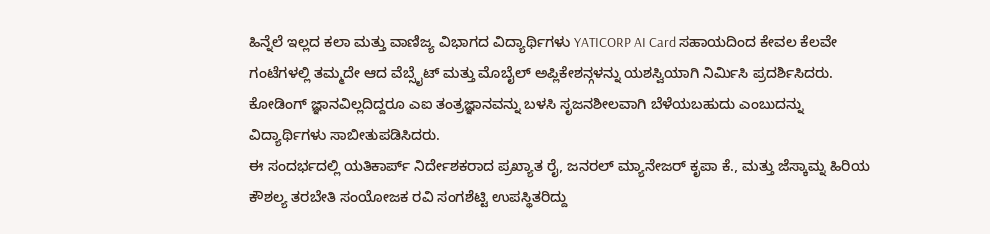ಹಿನ್ನೆಲೆ ಇಲ್ಲದ ಕಲಾ ಮತ್ತು ವಾಣಿಜ್ಯ ವಿಭಾಗದ ವಿದ್ಯಾರ್ಥಿಗಳು YATICORP AI Card ಸಹಾಯದಿಂದ ಕೇವಲ ಕೆಲವೇ ಗಂಟೆಗಳಲ್ಲಿ ತಮ್ಮದೇ ಆದ ವೆಬ್ಸೈಟ್ ಮತ್ತು ಮೊಬೈಲ್ ಅಪ್ಲಿಕೇಶನ್ಗಳನ್ನು ಯಶಸ್ವಿಯಾಗಿ ನಿರ್ಮಿಸಿ ಪ್ರದರ್ಶಿಸಿದರು. ಕೋಡಿಂಗ್ ಜ್ಞಾನವಿಲ್ಲದಿದ್ದರೂ ಎಐ ತಂತ್ರಜ್ಞಾನವನ್ನು ಬಳಸಿ ಸೃಜನಶೀಲವಾಗಿ ಬೆಳೆಯಬಹುದು ಎಂಬುದನ್ನು ವಿದ್ಯಾರ್ಥಿಗಳು ಸಾಬೀತುಪಡಿಸಿದರು.
ಈ ಸಂದರ್ಭದಲ್ಲಿ ಯತಿಕಾರ್ಪ್ ನಿರ್ದೇಶಕರಾದ ಪ್ರಖ್ಯಾತ ರೈ, ಜನರಲ್ ಮ್ಯಾನೇಜರ್ ಕೃಪಾ ಕೆ., ಮತ್ತು ಜೆಸ್ಕಾಮ್ನ ಹಿರಿಯ ಕೌಶಲ್ಯ ತರಬೇತಿ ಸಂಯೋಜಕ ರವಿ ಸಂಗಶೆಟ್ಟಿ ಉಪಸ್ಥಿತರಿದ್ದು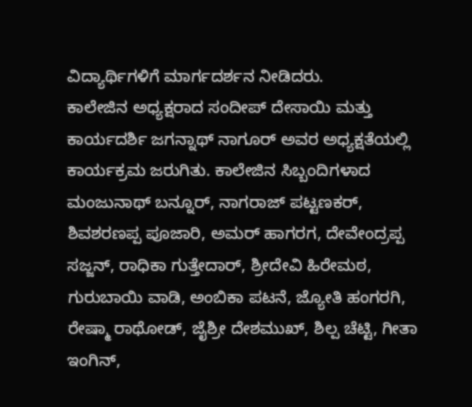ವಿದ್ಯಾರ್ಥಿಗಳಿಗೆ ಮಾರ್ಗದರ್ಶನ ನೀಡಿದರು.
ಕಾಲೇಜಿನ ಅಧ್ಯಕ್ಷರಾದ ಸಂದೀಪ್ ದೇಸಾಯಿ ಮತ್ತು ಕಾರ್ಯದರ್ಶಿ ಜಗನ್ನಾಥ್ ನಾಗೂರ್ ಅವರ ಅಧ್ಯಕ್ಷತೆಯಲ್ಲಿ ಕಾರ್ಯಕ್ರಮ ಜರುಗಿತು. ಕಾಲೇಜಿನ ಸಿಬ್ಬಂದಿಗಳಾದ ಮಂಜುನಾಥ್ ಬನ್ನೂರ್, ನಾಗರಾಜ್ ಪಟ್ಟಣಕರ್, ಶಿವಶರಣಪ್ಪ ಪೂಜಾರಿ, ಅಮರ್ ಹಾಗರಗ, ದೇವೇಂದ್ರಪ್ಪ ಸಜ್ಜನ್, ರಾಧಿಕಾ ಗುತ್ತೇದಾರ್, ಶ್ರೀದೇವಿ ಹಿರೇಮಠ, ಗುರುಬಾಯಿ ವಾಡಿ, ಅಂಬಿಕಾ ಪಟನೆ, ಜ್ಯೋತಿ ಹಂಗರಗಿ, ರೇಷ್ಮಾ ರಾಥೋಡ್, ಜೈಶ್ರೀ ದೇಶಮುಖ್, ಶಿಲ್ಪ ಚೆಟ್ಟಿ, ಗೀತಾ ಇಂಗಿನ್,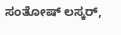ಸಂತೋಷ್ ಲಸ್ಕರ್,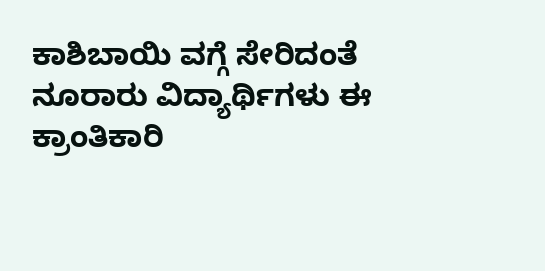ಕಾಶಿಬಾಯಿ ವಗ್ಗೆ ಸೇರಿದಂತೆ ನೂರಾರು ವಿದ್ಯಾರ್ಥಿಗಳು ಈ ಕ್ರಾಂತಿಕಾರಿ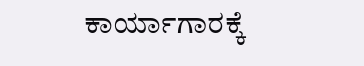ಕಾರ್ಯಾಗಾರಕ್ಕೆ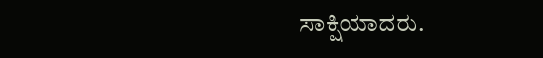ಸಾಕ್ಷಿಯಾದರು.